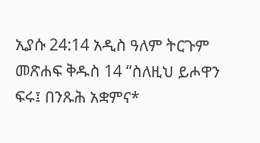ኢያሱ 24:14 አዲስ ዓለም ትርጉም መጽሐፍ ቅዱስ 14 “ስለዚህ ይሖዋን ፍሩ፤ በንጹሕ አቋምና*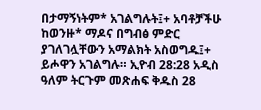በታማኝነትም* አገልግሉት፤+ አባቶቻችሁ ከወንዙ* ማዶና በግብፅ ምድር ያገለገሏቸውን አማልክት አስወግዱ፤+ ይሖዋን አገልግሉ። ኢዮብ 28:28 አዲስ ዓለም ትርጉም መጽሐፍ ቅዱስ 28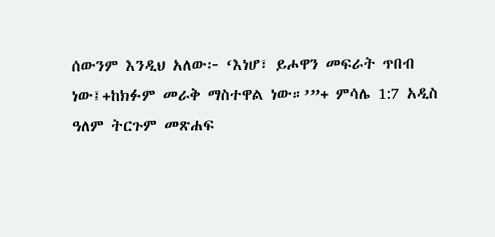ሰውንም እንዲህ አለው፦ ‘እነሆ፣ ይሖዋን መፍራት ጥበብ ነው፤+ከክፉም መራቅ ማስተዋል ነው።’”+ ምሳሌ 1:7 አዲስ ዓለም ትርጉም መጽሐፍ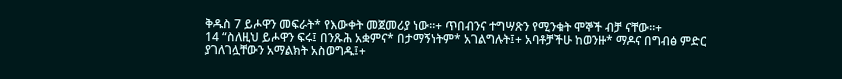ቅዱስ 7 ይሖዋን መፍራት* የእውቀት መጀመሪያ ነው።+ ጥበብንና ተግሣጽን የሚንቁት ሞኞች ብቻ ናቸው።+
14 “ስለዚህ ይሖዋን ፍሩ፤ በንጹሕ አቋምና* በታማኝነትም* አገልግሉት፤+ አባቶቻችሁ ከወንዙ* ማዶና በግብፅ ምድር ያገለገሏቸውን አማልክት አስወግዱ፤+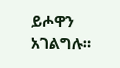ይሖዋን አገልግሉ።